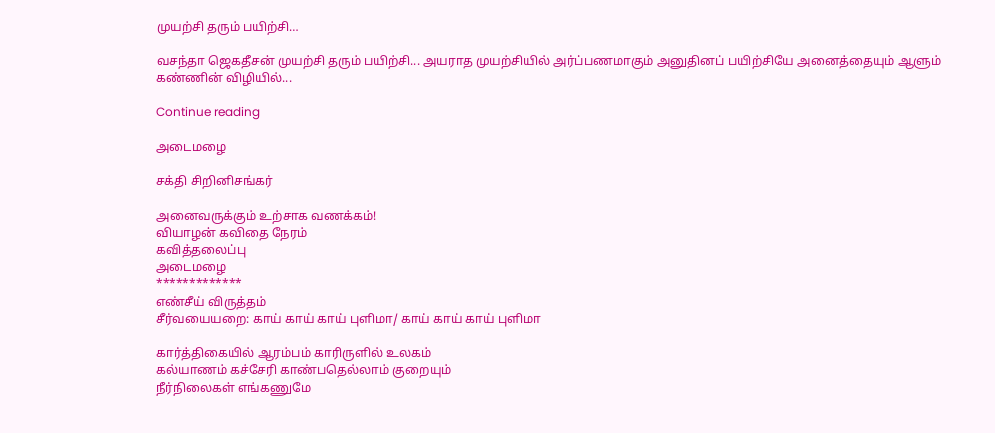முயற்சி தரும் பயிற்சி…

வசந்தா ஜெகதீசன் முயற்சி தரும் பயிற்சி... அயராத முயற்சியில் அர்ப்பணமாகும் அனுதினப் பயிற்சியே அனைத்தையும் ஆளும் கண்ணின் விழியில்...

Continue reading

அடைமழை

சக்தி சிறினிசங்கர்

அனைவருக்கும் உற்சாக வணக்கம்!
வியாழன் கவிதை நேரம்
கவித்தலைப்பு
அடைமழை
*************
எண்சீய் விருத்தம்
சீர்வயையறை: காய் காய் காய் புளிமா/ காய் காய் காய் புளிமா

கார்த்திகையில் ஆரம்பம் காரிருளில் உலகம்
கல்யாணம் கச்சேரி காண்பதெல்லாம் குறையும்
நீர்நிலைகள் எங்கணுமே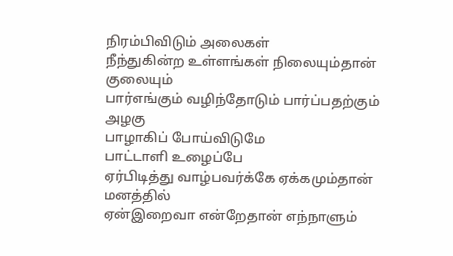நிரம்பிவிடும் அலைகள்
நீந்துகின்ற உள்ளங்கள் நிலையும்தான் குலையும்
பார்எங்கும் வழிந்தோடும் பார்ப்பதற்கும் அழகு
பாழாகிப் போய்விடுமே
பாட்டாளி உழைப்பே
ஏர்பிடித்து வாழ்பவர்க்கே ஏக்கமும்தான் மனத்தில்
ஏன்இறைவா என்றேதான் எந்நாளும்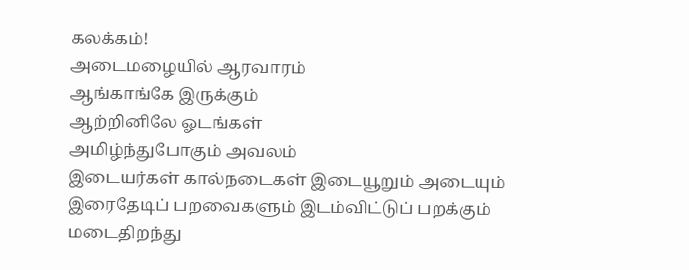கலக்கம்!
அடைமழையில் ஆரவாரம்
ஆங்காங்கே இருக்கும்
ஆற்றினிலே ஓடங்கள்
அமிழ்ந்துபோகும் அவலம்
இடையர்கள் கால்நடைகள் இடையூறும் அடையும்
இரைதேடிப் பறவைகளும் இடம்விட்டுப் பறக்கும்
மடைதிறந்து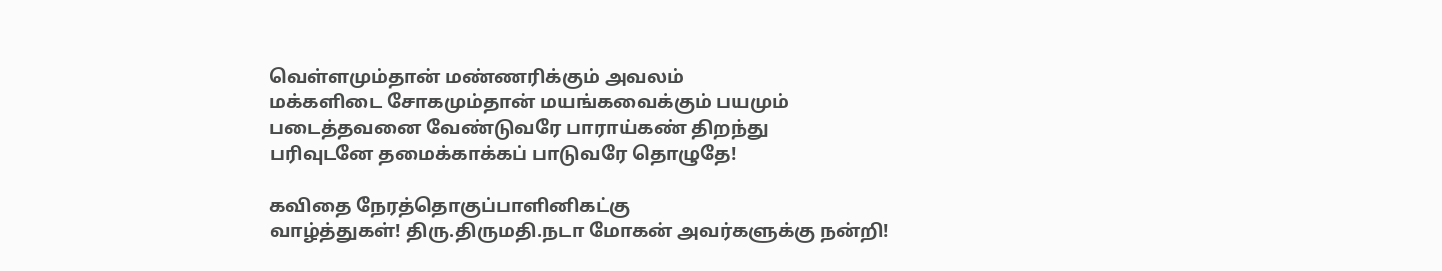வெள்ளமும்தான் மண்ணரிக்கும் அவலம்
மக்களிடை சோகமும்தான் மயங்கவைக்கும் பயமும்
படைத்தவனை வேண்டுவரே பாராய்கண் திறந்து
பரிவுடனே தமைக்காக்கப் பாடுவரே தொழுதே!

கவிதை நேரத்தொகுப்பாளினிகட்கு
வாழ்த்துகள்! திரு.திருமதி.நடா மோகன் அவர்களுக்கு நன்றி!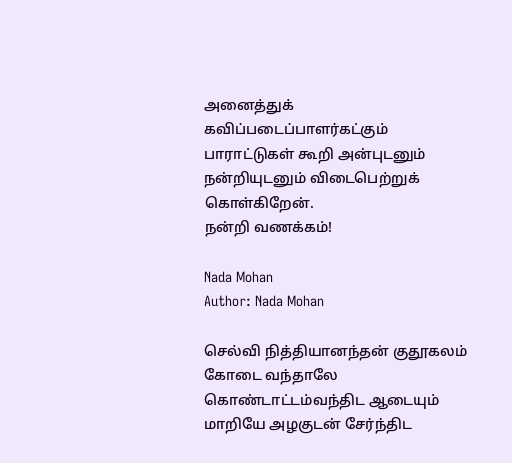அனைத்துக் கவிப்படைப்பாளர்கட்கும் பாராட்டுகள் கூறி அன்புடனும் நன்றியுடனும் விடைபெற்றுக் கொள்கிறேன்.
நன்றி வணக்கம்!

Nada Mohan
Author: Nada Mohan

செல்வி நித்தியானந்தன் குதூகலம் கோடை வந்தாலே கொண்டாட்டம்வந்திட ஆடையும் மாறியே அழகுடன் சேர்ந்திட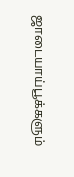ஜாடையாய்பூக்களும்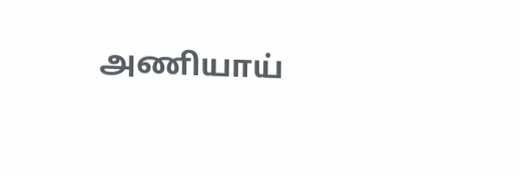அணியாய்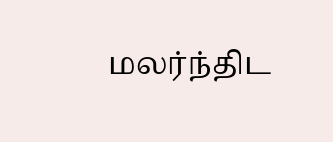மலர்ந்திட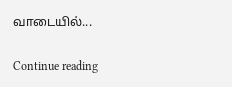வாடையில்...

Continue reading